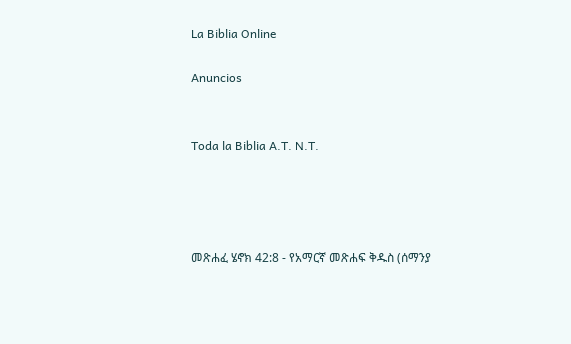La Biblia Online

Anuncios


Toda la Biblia A.T. N.T.




መጽሐፈ ሄኖክ 42:8 - የአማርኛ መጽሐፍ ቅዱስ (ሰማንያ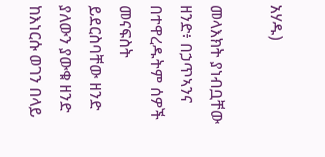አሃዱ)

መላእክት ያነብቧቸው ዘንድ፥ በኃጥኣንና በተዋረዱትም ሰዎች መናፍስት ይደርስባቸው ዘንድ ያለውን ያውቁ ዘንድ ከእነርሱ ወገን በላይ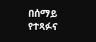በሰማይ የተጻፉና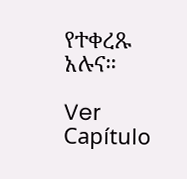የተቀረጹ አሉና።

Ver Capítulo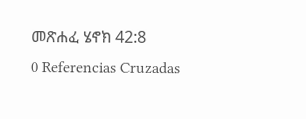መጽሐፈ ሄኖክ 42:8
0 Referencias Cruzadas